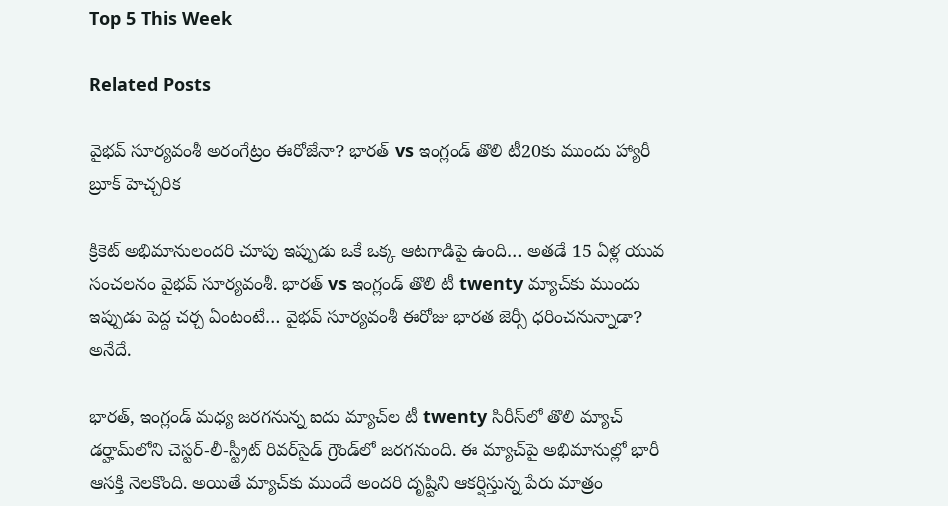Top 5 This Week

Related Posts

వైభవ్ సూర్యవంశీ అరంగేట్రం ఈరోజేనా? భారత్ vs ఇంగ్లండ్ తొలి టీ20కు ముందు హ్యారీ బ్రూక్ హెచ్చరిక

క్రికెట్ అభిమానులందరి చూపు ఇప్పుడు ఒకే ఒక్క ఆటగాడిపై ఉంది… అతడే 15 ఏళ్ల యువ సంచలనం వైభవ్ సూర్యవంశీ. భారత్ vs ఇంగ్లండ్ తొలి టీ twenty మ్యాచ్‌కు ముందు ఇప్పుడు పెద్ద చర్చ ఏంటంటే… వైభవ్ సూర్యవంశీ ఈరోజు భారత జెర్సీ ధరించనున్నాడా? అనేదే.

భారత్, ఇంగ్లండ్ మధ్య జరగనున్న ఐదు మ్యాచ్‌ల టీ twenty సిరీస్‌లో తొలి మ్యాచ్ డర్హామ్‌లోని చెస్టర్-లీ-స్ట్రీట్ రివర్‌సైడ్ గ్రౌండ్‌లో జరగనుంది. ఈ మ్యాచ్‌పై అభిమానుల్లో భారీ ఆసక్తి నెలకొంది. అయితే మ్యాచ్‌కు ముందే అందరి దృష్టిని ఆకర్షిస్తున్న పేరు మాత్రం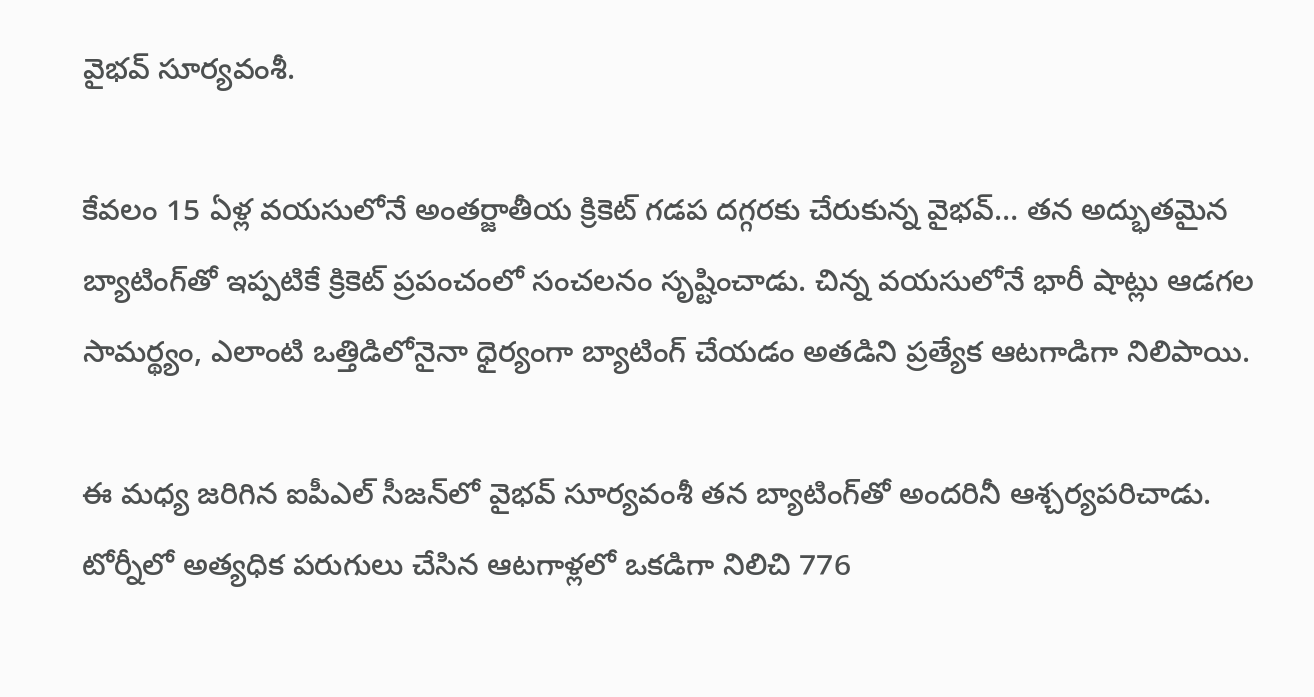వైభవ్ సూర్యవంశీ.

కేవలం 15 ఏళ్ల వయసులోనే అంతర్జాతీయ క్రికెట్ గడప దగ్గరకు చేరుకున్న వైభవ్… తన అద్భుతమైన బ్యాటింగ్‌తో ఇప్పటికే క్రికెట్ ప్రపంచంలో సంచలనం సృష్టించాడు. చిన్న వయసులోనే భారీ షాట్లు ఆడగల సామర్థ్యం, ఎలాంటి ఒత్తిడిలోనైనా ధైర్యంగా బ్యాటింగ్ చేయడం అతడిని ప్రత్యేక ఆటగాడిగా నిలిపాయి.

ఈ మధ్య జరిగిన ఐపీఎల్ సీజన్‌లో వైభవ్ సూర్యవంశీ తన బ్యాటింగ్‌తో అందరినీ ఆశ్చర్యపరిచాడు. టోర్నీలో అత్యధిక పరుగులు చేసిన ఆటగాళ్లలో ఒకడిగా నిలిచి 776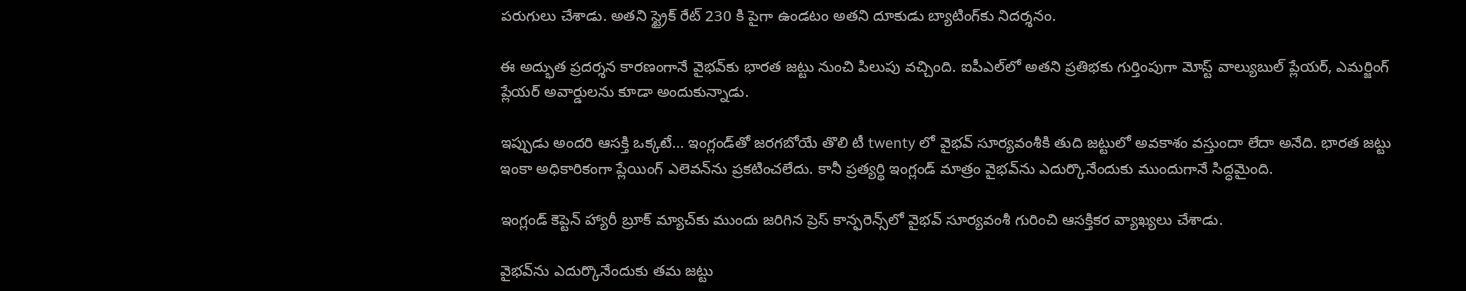పరుగులు చేశాడు. అతని స్ట్రైక్ రేట్ 230 కి పైగా ఉండటం అతని దూకుడు బ్యాటింగ్‌కు నిదర్శనం.

ఈ అద్భుత ప్రదర్శన కారణంగానే వైభవ్‌కు భారత జట్టు నుంచి పిలుపు వచ్చింది. ఐపీఎల్‌లో అతని ప్రతిభకు గుర్తింపుగా మోస్ట్ వాల్యుబుల్ ప్లేయర్, ఎమర్జింగ్ ప్లేయర్ అవార్డులను కూడా అందుకున్నాడు.

ఇప్పుడు అందరి ఆసక్తి ఒక్కటే… ఇంగ్లండ్‌తో జరగబోయే తొలి టీ twenty లో వైభవ్ సూర్యవంశీకి తుది జట్టులో అవకాశం వస్తుందా లేదా అనేది. భారత జట్టు ఇంకా అధికారికంగా ప్లేయింగ్ ఎలెవన్‌ను ప్రకటించలేదు. కానీ ప్రత్యర్థి ఇంగ్లండ్ మాత్రం వైభవ్‌ను ఎదుర్కొనేందుకు ముందుగానే సిద్ధమైంది.

ఇంగ్లండ్ కెప్టెన్ హ్యారీ బ్రూక్ మ్యాచ్‌కు ముందు జరిగిన ప్రెస్ కాన్ఫరెన్స్‌లో వైభవ్ సూర్యవంశీ గురించి ఆసక్తికర వ్యాఖ్యలు చేశాడు.

వైభవ్‌ను ఎదుర్కొనేందుకు తమ జట్టు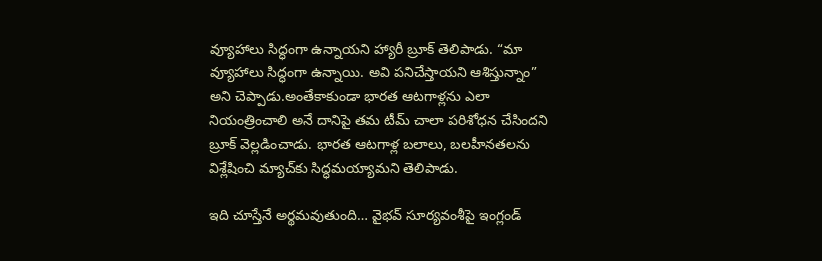వ్యూహాలు సిద్ధంగా ఉన్నాయని హ్యారీ బ్రూక్ తెలిపాడు. “మా వ్యూహాలు సిద్ధంగా ఉన్నాయి. అవి పనిచేస్తాయని ఆశిస్తున్నాం” అని చెప్పాడు.అంతేకాకుండా భారత ఆటగాళ్లను ఎలా నియంత్రించాలి అనే దానిపై తమ టీమ్ చాలా పరిశోధన చేసిందని బ్రూక్ వెల్లడించాడు. భారత ఆటగాళ్ల బలాలు, బలహీనతలను విశ్లేషించి మ్యాచ్‌కు సిద్ధమయ్యామని తెలిపాడు.

ఇది చూస్తేనే అర్థమవుతుంది… వైభవ్ సూర్యవంశీపై ఇంగ్లండ్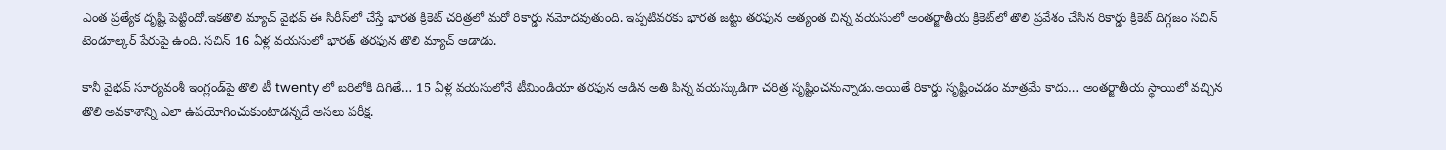ఎంత ప్రత్యేక దృష్టి పెట్టిందో.ఇకతొలి మ్యాచ్ వైభవ్ ఈ సిరీస్‌లో చేస్తే భారత క్రికెట్ చరిత్రలో మరో రికార్డు నమోదవుతుంది. ఇప్పటివరకు భారత జట్టు తరఫున అత్యంత చిన్న వయసులో అంతర్జాతీయ క్రికెట్‌లో తొలి ప్రవేశం చేసిన రికార్డు క్రికెట్ దిగ్గజం సచిన్ టెండూల్కర్ పేరుపై ఉంది. సచిన్ 16 ఏళ్ల వయసులో భారత్ తరఫున తొలి మ్యాచ్ ఆడాడు.

కానీ వైభవ్ సూర్యవంశీ ఇంగ్లండ్‌పై తొలి టీ twenty లో బరిలోకి దిగితే… 15 ఏళ్ల వయసులోనే టీమిండియా తరఫున ఆడిన అతి పిన్న వయస్కుడిగా చరిత్ర సృష్టించనున్నాడు.అయితే రికార్డు సృష్టించడం మాత్రమే కాదు… అంతర్జాతీయ స్థాయిలో వచ్చిన తొలి అవకాశాన్ని ఎలా ఉపయోగించుకుంటాడన్నదే అసలు పరీక్ష.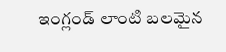ఇంగ్లండ్ లాంటి బలమైన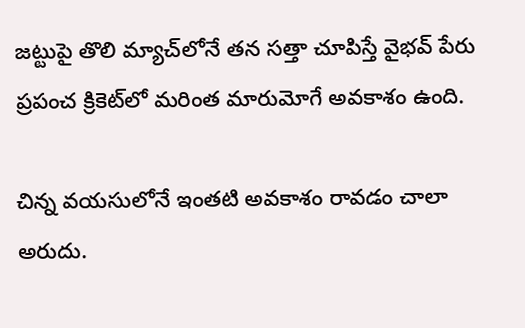జట్టుపై తొలి మ్యాచ్‌లోనే తన సత్తా చూపిస్తే వైభవ్ పేరు ప్రపంచ క్రికెట్‌లో మరింత మారుమోగే అవకాశం ఉంది.

చిన్న వయసులోనే ఇంతటి అవకాశం రావడం చాలా అరుదు.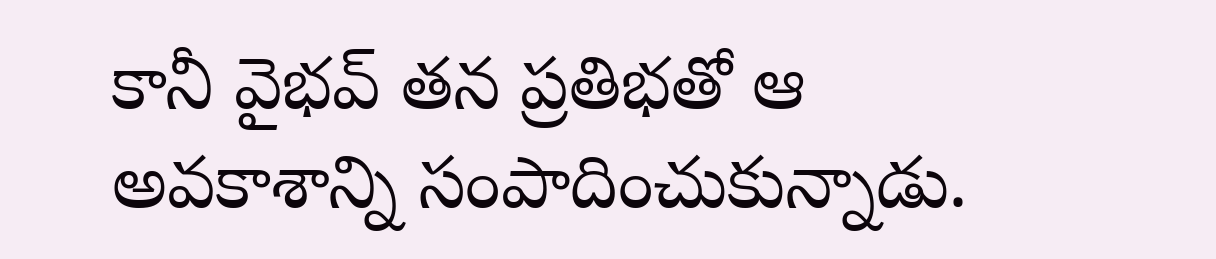కానీ వైభవ్ తన ప్రతిభతో ఆ అవకాశాన్ని సంపాదించుకున్నాడు.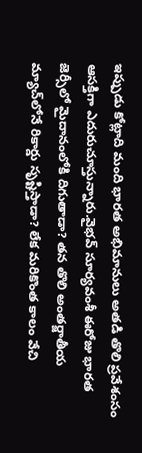ఇప్పుడు కోట్లాది మంది భారత అభిమానులు అతడి తొలి ప్రవేశంసం ఆసక్తిగా ఎదురుచూస్తున్నారు.వైభవ్ సూర్యవంశీ ఈరోజు భారత జెర్సీలో మైదానంలోకి దిగుతాడా? తన తొలి అంతర్జాతీయ మ్యాచ్‌లోనే రికార్డు సృష్టిస్తాడా? లేక మరికొంత కాలం వేచి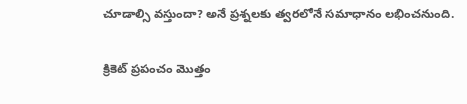చూడాల్సి వస్తుందా? అనే ప్రశ్నలకు త్వరలోనే సమాధానం లభించనుంది.

క్రికెట్ ప్రపంచం మొత్తం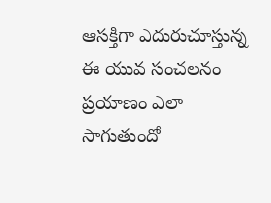ఆసక్తిగా ఎదురుచూస్తున్న ఈ యువ సంచలనం ప్రయాణం ఎలా సాగుతుందో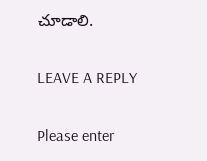చూడాలి.

LEAVE A REPLY

Please enter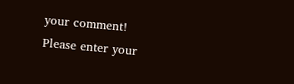your comment!
Please enter your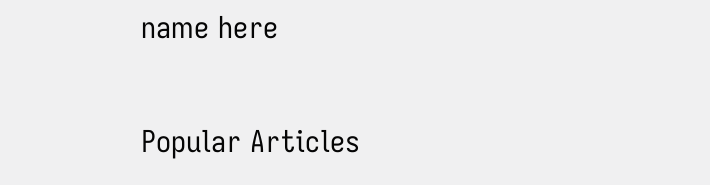name here

Popular Articles